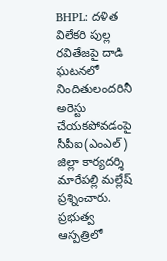BHPL: దళిత విలేకరి పుల్ల రవితేజపై దాడి ఘటనలో నిందితులందరినీ అరెస్టు చేయకపోవడంపై సీపీఐ(ఎంఎల్) జిల్లా కార్యదర్శి మారేపల్లి మల్లేష్ ప్రశ్నించారు. ప్రభుత్వ ఆస్పత్రిలో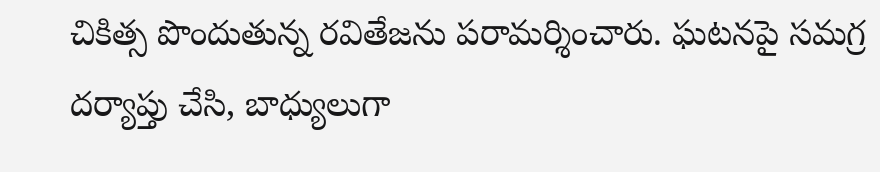చికిత్స పొందుతున్న రవితేజను పరామర్శించారు. ఘటనపై సమగ్ర దర్యాప్తు చేసి, బాధ్యులుగా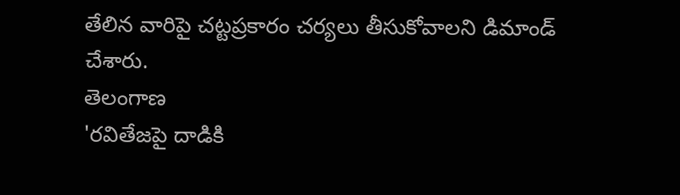తేలిన వారిపై చట్టప్రకారం చర్యలు తీసుకోవాలని డిమాండ్ చేశారు.
తెలంగాణ
'రవితేజపై దాడికి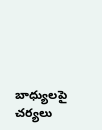బాధ్యులపై చర్యలు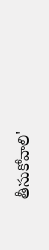తీసుకోవాలి'